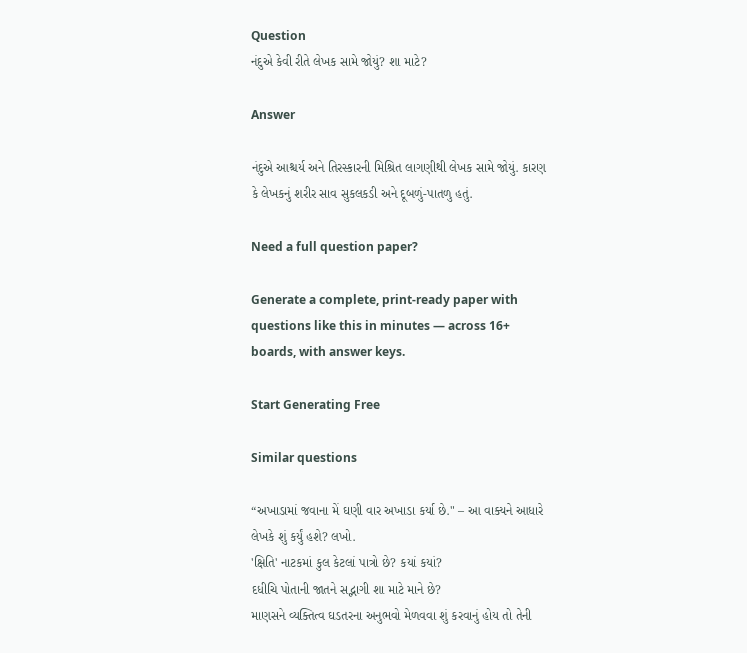Question
નંદુએ કેવી રીતે લેખક સામે જોયું? શા માટે?

Answer

નંદુએ આશ્ચર્ય અને તિરસ્કારની મિશ્રિત લાગણીથી લેખક સામે જોયું. કારણ કે લેખકનું શરીર સાવ સુકલકડી અને દૂબળું-પાતળુ હતું.

Need a full question paper?

Generate a complete, print-ready paper with questions like this in minutes — across 16+ boards, with answer keys.

Start Generating Free

Similar questions

“અખાડામાં જવાના મેં ઘણી વાર અખાડા કર્યા છે." – આ વાક્યને આધારે લેખકે શું કર્યું હશે? લખો.
'ક્ષિતિ' નાટકમાં કુલ કેટલાં પાત્રો છે? કયાં કયાં?
દધીચિ પોતાની જાતને સદ્ભાગી શા માટે માને છે?
માણસને વ્યક્તિત્વ ઘડતરના અનુભવો મેળવવા શું કરવાનું હોય તો તેની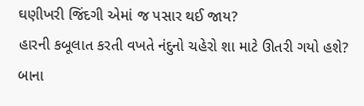ઘણીખરી જિંદગી એમાં જ પસાર થઈ જાય?
હારની કબૂલાત કરતી વખતે નંદુનો ચહેરો શા માટે ઊતરી ગયો હશે?
બાના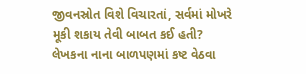જીવનસ્રોત વિશે વિચારતાં, સર્વમાં મોખરે મૂકી શકાય તેવી બાબત કઈ હતી?
લેખકના નાના બાળપણમાં કષ્ટ વેઠવા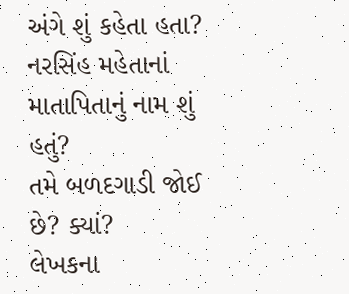અંગે શું કહેતા હતા?
નરસિંહ મહેતાનાં માતાપિતાનું નામ શું હતું?
તમે બળદગાડી જોઈ છે? ક્યાં?
લેખકના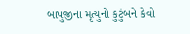બાપુજીના મૃત્યુનો કુટુંબને કેવો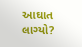આઘાત લાગ્યો?